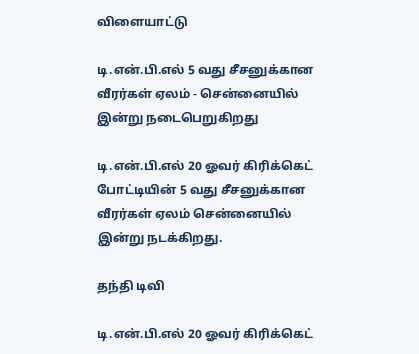விளையாட்டு

டி.என்.பி.எல் 5 வது சீசனுக்கான வீரர்கள் ஏலம் - சென்னையில் இன்று நடைபெறுகிறது

டி.என்.பி.எல் 20 ஓவர் கிரிக்கெட் போட்டியின் 5 வது சீசனுக்கான வீரர்கள் ஏலம் சென்னையில் இன்று நடக்கிறது.

தந்தி டிவி

டி.என்.பி.எல் 20 ஓவர் கிரிக்கெட்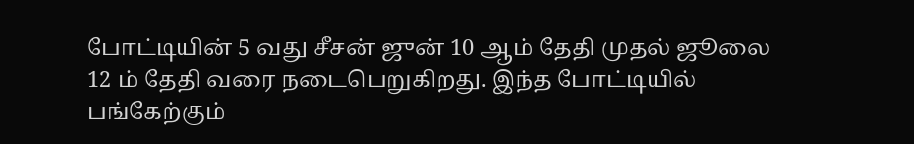போட்டியின் 5 வது சீசன் ஜுன் 10 ஆம் தேதி முதல் ஜூலை 12 ம் தேதி வரை நடைபெறுகிறது. இந்த போட்டியில் பங்கேற்கும்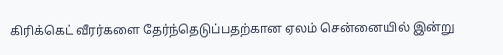கிரிக்கெட் வீரர்களை தேர்ந்தெடுப்பதற்கான ஏலம் சென்னையில் இன்று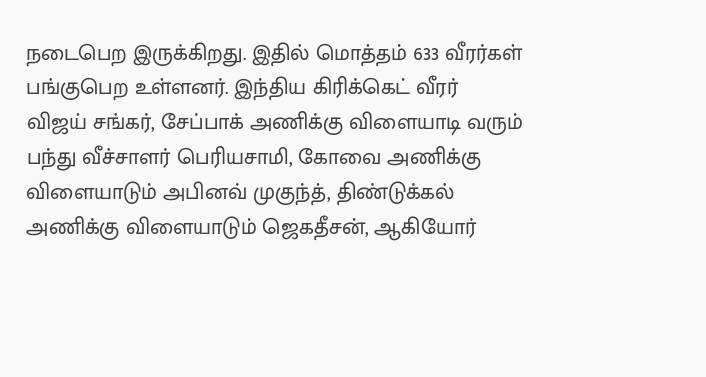நடைபெற இருக்கிறது. இதில் மொத்தம் 633 வீரர்கள் பங்குபெற உள்ளனர். இந்திய கிரிக்கெட் வீரர் விஜய் சங்கர், சேப்பாக் அணிக்கு விளையாடி வரும் பந்து வீச்சாளர் பெரியசாமி, கோவை அணிக்கு விளையாடும் அபினவ் முகுந்த், திண்டுக்கல் அணிக்கு விளையாடும் ஜெகதீசன், ஆகியோர்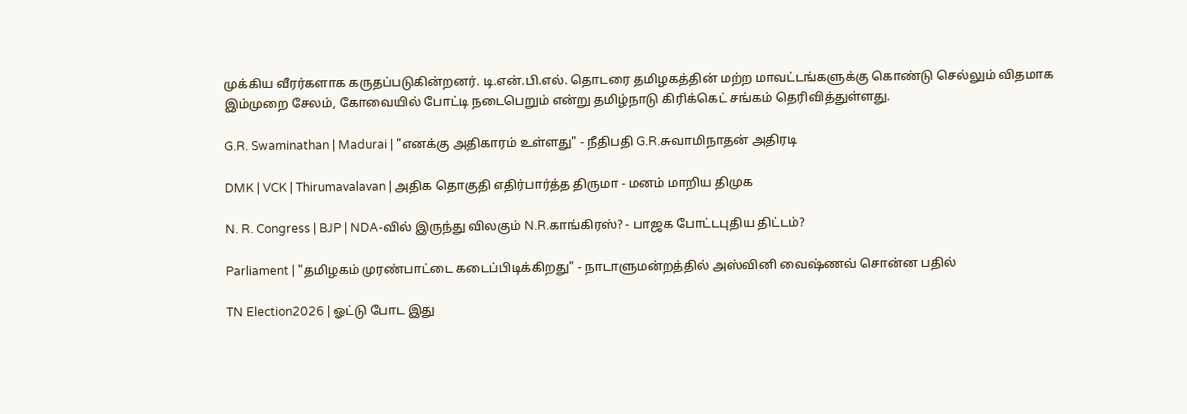முக்கிய வீரர்களாக கருதப்படுகின்றனர். டி.என்.பி.எல். தொடரை தமிழகத்தின் மற்ற மாவட்டங்களுக்கு கொண்டு செல்லும் விதமாக இம்முறை சேலம், கோவையில் போட்டி நடைபெறும் என்று தமிழ்நாடு கிரிக்கெட் சங்கம் தெரிவித்துள்ளது.

G.R. Swaminathan | Madurai | "எனக்கு அதிகாரம் உள்ளது" - நீதிபதி G.R.சுவாமிநாதன் அதிரடி

DMK | VCK | Thirumavalavan | அதிக தொகுதி எதிர்பார்த்த திருமா - மனம் மாறிய திமுக

N. R. Congress | BJP | NDA-வில் இருந்து விலகும் N.R.காங்கிரஸ்? - பாஜக போட்டபுதிய திட்டம்?

Parliament | "தமிழகம் முரண்பாட்டை கடைப்பிடிக்கிறது" - நாடாளுமன்றத்தில் அஸ்வினி வைஷ்ணவ் சொன்ன பதில்

TN Election2026 | ஓட்டு போட இது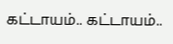கட்டாயம்.. கட்டாயம்..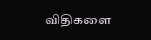விதிகளை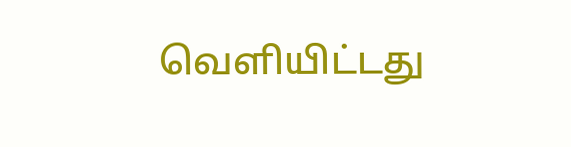வெளியிட்டது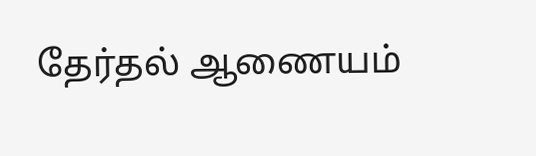தேர்தல் ஆணையம்